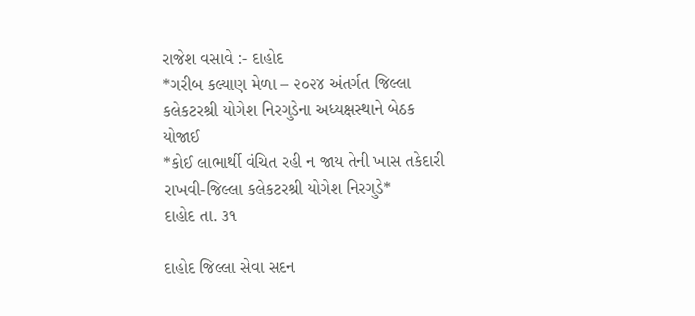રાજેશ વસાવે :- દાહોદ
*ગરીબ કલ્યાણ મેળા – ૨૦૨૪ અંતર્ગત જિલ્લા કલેકટરશ્રી યોગેશ નિરગુડેના અધ્યક્ષસ્થાને બેઠક યોજાઈ
*કોઈ લાભાર્થી વંચિત રહી ન જાય તેની ખાસ તકેદારી રાખવી-જિલ્લા કલેકટરશ્રી યોગેશ નિરગુડે*
દાહોદ તા. ૩૧

દાહોદ જિલ્લા સેવા સદન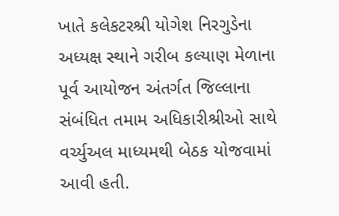ખાતે કલેકટરશ્રી યોગેશ નિરગુડેના અધ્યક્ષ સ્થાને ગરીબ કલ્યાણ મેળાના પૂર્વ આયોજન અંતર્ગત જિલ્લાના સંબંધિત તમામ અધિકારીશ્રીઓ સાથે વર્ચ્યુઅલ માધ્યમથી બેઠક યોજવામાં આવી હતી.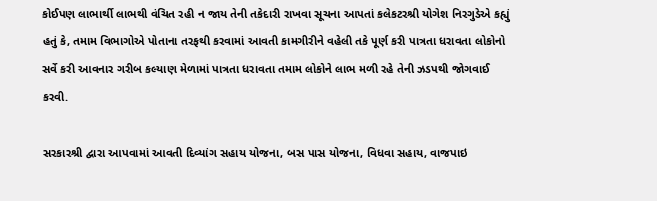કોઈપણ લાભાર્થી લાભથી વંચિત રહી ન જાય તેની તકેદારી રાખવા સૂચના આપતાં કલેકટરશ્રી યોગેશ નિરગુડેએ કહ્યું હતું કે, તમામ વિભાગોએ પોતાના તરફથી કરવામાં આવતી કામગીરીને વહેલી તકે પૂર્ણ કરી પાત્રતા ધરાવતા લોકોનો સર્વે કરી આવનાર ગરીબ કલ્યાણ મેળામાં પાત્રતા ધરાવતા તમામ લોકોને લાભ મળી રહે તેની ઝડપથી જોગવાઈ કરવી.

સરકારશ્રી દ્વારા આપવામાં આવતી દિવ્યાંગ સહાય યોજના, બસ પાસ યોજના, વિધવા સહાય, વાજપાઇ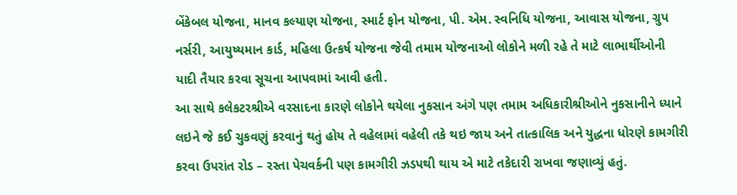બેંકેબલ યોજના, માનવ કલ્યાણ યોજના, સ્માર્ટ ફોન યોજના, પી. એમ. સ્વનિધિ યોજના, આવાસ યોજના, ગ્રુપ નર્સરી, આયુષ્યમાન કાર્ડ, મહિલા ઉત્કર્ષ યોજના જેવી તમામ યોજનાઓ લોકોને મળી રહે તે માટે લાભાર્થીઓની યાદી તૈયાર કરવા સૂચના આપવામાં આવી હતી.
આ સાથે કલેકટરશ્રીએ વરસાદના કારણે લોકોને થયેલા નુકસાન અંગે પણ તમામ અધિકારીશ્રીઓને નુકસાનીને ધ્યાને લઇને જે કઈ ચુકવણું કરવાનું થતું હોય તે વહેલામાં વહેલી તકે થઇ જાય અને તાત્કાલિક અને યુદ્ધના ધોરણે કામગીરી કરવા ઉપરાંત રોડ – રસ્તા પેચવર્કની પણ કામગીરી ઝડપથી થાય એ માટે તકેદારી રાખવા જણાવ્યું હતું.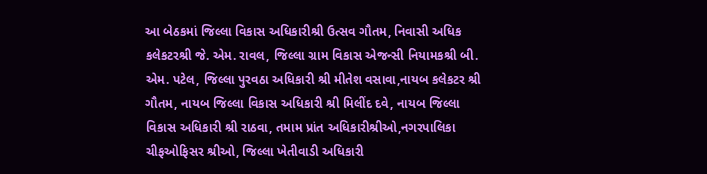આ બેઠકમાં જિલ્લા વિકાસ અધિકારીશ્રી ઉત્સવ ગૌતમ, નિવાસી અધિક કલેકટરશ્રી જે. એમ. રાવલ, જિલ્લા ગ્રામ વિકાસ એજન્સી નિયામકશ્રી બી. એમ. પટેલ, જિલ્લા પુરવઠા અધિકારી શ્રી મીતેશ વસાવા,નાયબ કલેકટર શ્રી ગૌતમ, નાયબ જિલ્લા વિકાસ અધિકારી શ્રી મિલીંદ દવે, નાયબ જિલ્લા વિકાસ અધિકારી શ્રી રાઠવા, તમામ પ્રાંત અધિકારીશ્રીઓ,નગરપાલિકા ચીફઓફિસર શ્રીઓ, જિલ્લા ખેતીવાડી અધિકારી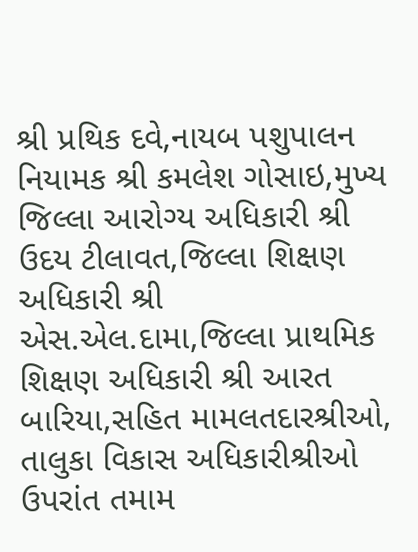શ્રી પ્રથિક દવે,નાયબ પશુપાલન નિયામક શ્રી કમલેશ ગોસાઇ,મુખ્ય જિલ્લા આરોગ્ય અધિકારી શ્રી ઉદય ટીલાવત,જિલ્લા શિક્ષણ અધિકારી શ્રી એસ.એલ.દામા,જિલ્લા પ્રાથમિક શિક્ષણ અધિકારી શ્રી આરત બારિયા,સહિત મામલતદારશ્રીઓ, તાલુકા વિકાસ અધિકારીશ્રીઓ ઉપરાંત તમામ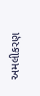અમલીકરણ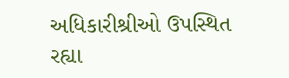અધિકારીશ્રીઓ ઉપસ્થિત રહ્યા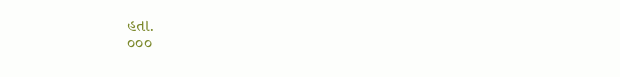હતા.
૦૦૦